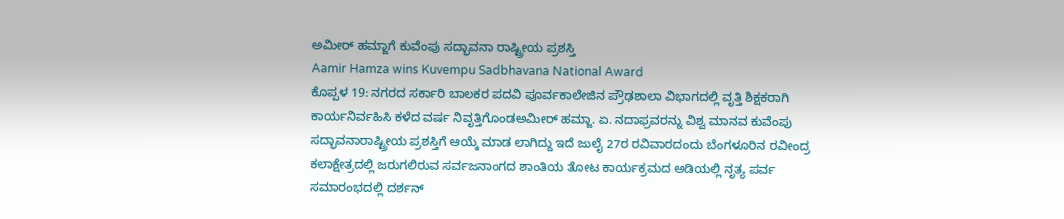ಅಮೀರ್ ಹಮ್ಜಾಗೆ ಕುವೆಂಪು ಸದ್ಭಾವನಾ ರಾಷ್ಟ್ರೀಯ ಪ್ರಶಸ್ತಿ
Aamir Hamza wins Kuvempu Sadbhavana National Award
ಕೊಪ್ಪಳ 19: ನಗರದ ಸರ್ಕಾರಿ ಬಾಲಕರ ಪದವಿ ಪೂರ್ವಕಾಲೇಜಿನ ಪ್ರೌಢಶಾಲಾ ವಿಭಾಗದಲ್ಲಿ ವೃತ್ತಿ ಶಿಕ್ಷಕರಾಗಿ ಕಾರ್ಯನಿರ್ವಹಿಸಿ ಕಳೆದ ವರ್ಷ ನಿವೃತ್ತಿಗೊಂಡಅಮೀರ್ ಹಮ್ಜಾ. ಏ. ನದಾಫ್ರವರನ್ನು ವಿಶ್ವ ಮಾನವ ಕುವೆಂಪು ಸದ್ಭಾವನಾರಾಷ್ಟ್ರೀಯ ಪ್ರಶಸ್ತಿಗೆ ಆಯ್ಕೆ ಮಾಡ ಲಾಗಿದ್ದು ಇದೆ ಜುಲೈ 27ರ ರವಿವಾರದಂದು ಬೆಂಗಳೂರಿನ ರವೀಂದ್ರ ಕಲಾಕ್ಷೇತ್ರದಲ್ಲಿ ಜರುಗಲಿರುವ ಸರ್ವಜನಾಂಗದ ಶಾಂತಿಯ ತೋಟ ಕಾರ್ಯಕ್ರಮದ ಅಡಿಯಲ್ಲಿ ನೃತ್ಯ ಪರ್ವ ಸಮಾರಂಭದಲ್ಲಿ ದರ್ಶನ್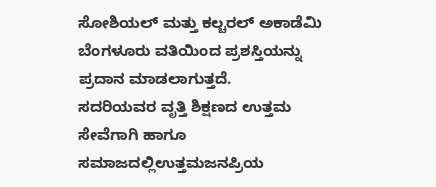ಸೋಶಿಯಲ್ ಮತ್ತು ಕಲ್ಚರಲ್ ಅಕಾಡೆಮಿ ಬೆಂಗಳೂರು ವತಿಯಿಂದ ಪ್ರಶಸ್ತಿಯನ್ನು ಪ್ರದಾನ ಮಾಡಲಾಗುತ್ತದೆ.
ಸದರಿಯವರ ವೃತ್ತಿ ಶಿಕ್ಷಣದ ಉತ್ತಮ ಸೇವೆಗಾಗಿ ಹಾಗೂ ಸಮಾಜದಲ್ಲಿಉತ್ತಮಜನಪ್ರಿಯ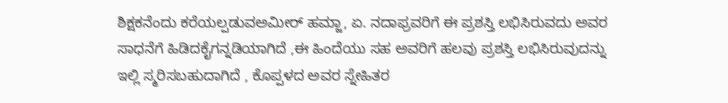ಶಿಕ್ಷಕನೆಂದು ಕರೆಯಲ್ಪಡುವಅಮೀರ್ ಹಮ್ಜಾ, ಏ. ನದಾಫ್ರವರಿಗೆ ಈ ಪ್ರಶಸ್ತಿ ಲಭಿಸಿರುವದು ಅವರ ಸಾಧನೆಗೆ ಹಿಡಿದಕೈಗನ್ನಡಿಯಾಗಿದೆ ,ಈ ಹಿಂದೆಯು ಸಹ ಅವರಿಗೆ ಹಲವು ಪ್ರಶಸ್ತಿ ಲಭಿಸಿರುವುದನ್ನು ಇಲ್ಲಿ ಸ್ಮರಿಸಬಹುದಾಗಿದೆ , ಕೊಪ್ಪಳದ ಅವರ ಸ್ನೇಹಿತರ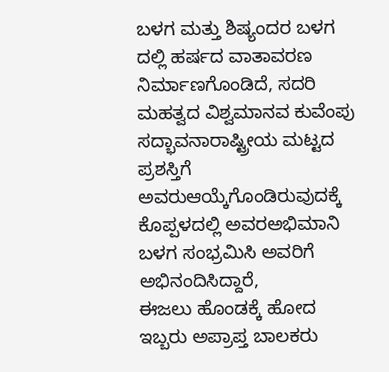ಬಳಗ ಮತ್ತು ಶಿಷ್ಯಂದರ ಬಳಗ ದಲ್ಲಿ ಹರ್ಷದ ವಾತಾವರಣ ನಿರ್ಮಾಣಗೊಂಡಿದೆ, ಸದರಿ ಮಹತ್ವದ ವಿಶ್ವಮಾನವ ಕುವೆಂಪು ಸದ್ಭಾವನಾರಾಷ್ಟ್ರೀಯ ಮಟ್ಟದ ಪ್ರಶಸ್ತಿಗೆ ಅವರುಆಯ್ಕೆಗೊಂಡಿರುವುದಕ್ಕೆ ಕೊಪ್ಪಳದಲ್ಲಿ ಅವರಅಭಿಮಾನಿ ಬಳಗ ಸಂಭ್ರಮಿಸಿ ಅವರಿಗೆ ಅಭಿನಂದಿಸಿದ್ದಾರೆ,
ಈಜಲು ಹೊಂಡಕ್ಕೆ ಹೋದ ಇಬ್ಬರು ಅಪ್ರಾಪ್ತ ಬಾಲಕರು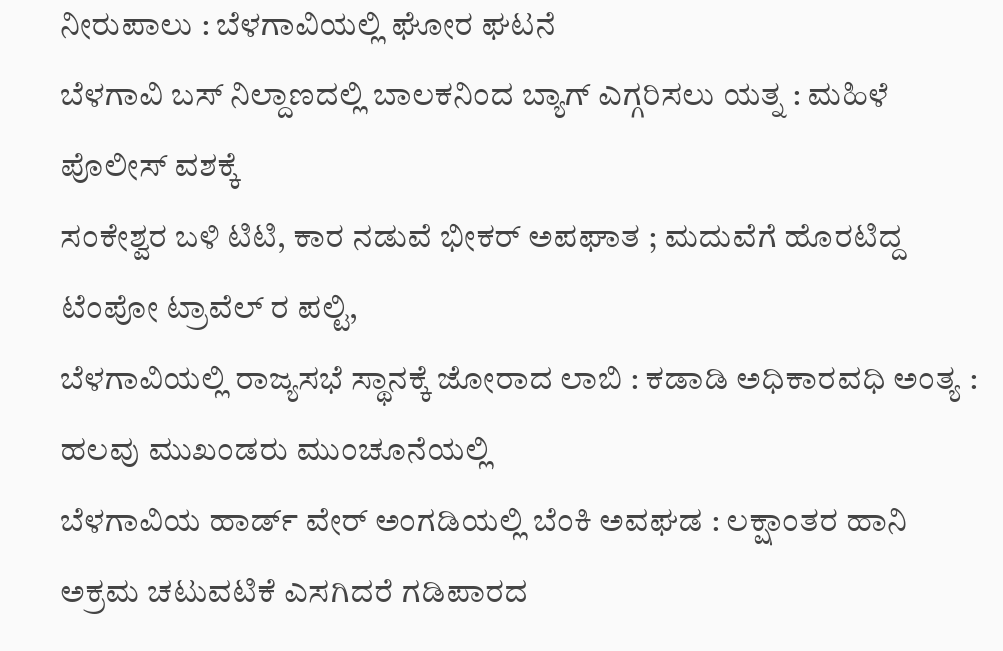ನೀರುಪಾಲು : ಬೆಳಗಾವಿಯಲ್ಲಿ ಘೋರ ಘಟನೆ
ಬೆಳಗಾವಿ ಬಸ್ ನಿಲ್ದಾಣದಲ್ಲಿ ಬಾಲಕನಿಂದ ಬ್ಯಾಗ್ ಎಗ್ಗರಿಸಲು ಯತ್ನ : ಮಹಿಳೆ ಪೊಲೀಸ್ ವಶಕ್ಕೆ
ಸಂಕೇಶ್ವರ ಬಳಿ ಟಿಟಿ, ಕಾರ ನಡುವೆ ಭೀಕರ್ ಅಪಘಾತ ; ಮದುವೆಗೆ ಹೊರಟಿದ್ದ ಟೆಂಪೋ ಟ್ರಾವೆಲ್ ರ ಪಲ್ಟಿ,
ಬೆಳಗಾವಿಯಲ್ಲಿ ರಾಜ್ಯಸಭೆ ಸ್ಥಾನಕ್ಕೆ ಜೋರಾದ ಲಾಬಿ : ಕಡಾಡಿ ಅಧಿಕಾರವಧಿ ಅಂತ್ಯ : ಹಲವು ಮುಖಂಡರು ಮುಂಚೂನೆಯಲ್ಲಿ
ಬೆಳಗಾವಿಯ ಹಾರ್ಡ್ ವೇರ್ ಅಂಗಡಿಯಲ್ಲಿ ಬೆಂಕಿ ಅವಘಡ : ಲಕ್ಷಾಂತರ ಹಾನಿ
ಅಕ್ರಮ ಚಟುವಟಿಕೆ ಎಸಗಿದರೆ ಗಡಿಪಾರದ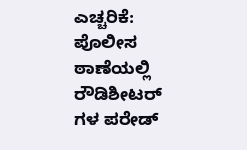ಎಚ್ಚರಿಕೆ: ಪೊಲೀಸ ಠಾಣೆಯಲ್ಲಿ ರೌಡಿಶೀಟರ್ ಗಳ ಪರೇಡ್